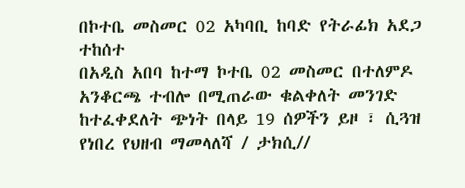በኮተቤ መስመር 02 አካባቢ ከባድ የትራፊክ አደጋ ተከሰተ
በአዲስ አበባ ከተማ ኮተቤ 02 መስመር በተለምዶ አንቆርጫ ተብሎ በሚጠራው ቁልቀለት መንገድ ከተፈቀደለት ጭነት በላይ 19 ሰዎችን ይዞ ፣ ሲጓዝ የነበረ የህዘብ ማመላለሻ / ታክሲ//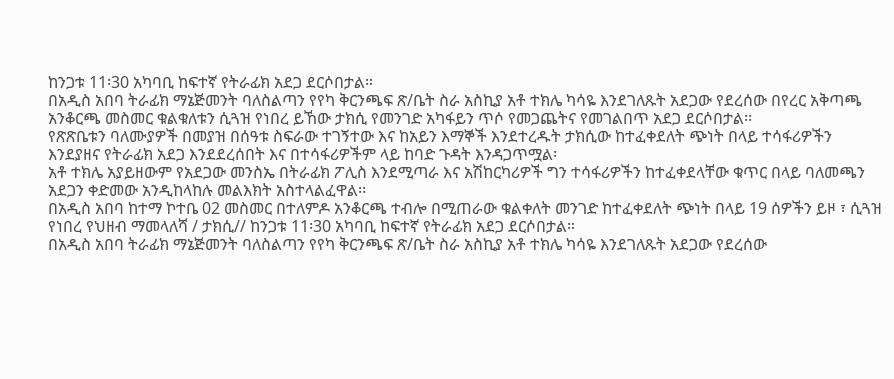ከንጋቱ 11፡30 አካባቢ ከፍተኛ የትራፊክ አደጋ ደርሶበታል።
በአዲስ አበባ ትራፊክ ማኔጅመንት ባለስልጣን የየካ ቅርንጫፍ ጽ/ቤት ስራ አስኪያ አቶ ተክሌ ካሳዬ እንደገለጹት አደጋው የደረሰው በየረር አቅጣጫ አንቆርጫ መስመር ቁልቁለቱን ሲጓዝ የነበረ ይኸው ታክሲ የመንገድ አካፋይን ጥሶ የመጋጨትና የመገልበጥ አደጋ ደርሶበታል፡፡
የጽጽቤቱን ባለሙያዎች በመያዝ በሰዓቱ ስፍራው ተገኝተው እና ከአይን እማኞች እንደተረዱት ታክሲው ከተፈቀደለት ጭነት በላይ ተሳፋሪዎችን እንደያዘና የትራፊክ አደጋ እንደደረሰበት እና በተሳፋሪዎችም ላይ ከባድ ጉዳት እንዳጋጥሟል፡
አቶ ተክሌ አያይዘውም የአደጋው መንስኤ በትራፊክ ፖሊስ እንደሚጣራ እና አሽከርካሪዎች ግን ተሳፋሪዎችን ከተፈቀደላቸው ቁጥር በላይ ባለመጫን አደጋን ቀድመው አንዲከላከሉ መልእክት አስተላልፈዋል፡፡
በአዲስ አበባ ከተማ ኮተቤ 02 መስመር በተለምዶ አንቆርጫ ተብሎ በሚጠራው ቁልቀለት መንገድ ከተፈቀደለት ጭነት በላይ 19 ሰዎችን ይዞ ፣ ሲጓዝ የነበረ የህዘብ ማመላለሻ / ታክሲ// ከንጋቱ 11፡30 አካባቢ ከፍተኛ የትራፊክ አደጋ ደርሶበታል።
በአዲስ አበባ ትራፊክ ማኔጅመንት ባለስልጣን የየካ ቅርንጫፍ ጽ/ቤት ስራ አስኪያ አቶ ተክሌ ካሳዬ እንደገለጹት አደጋው የደረሰው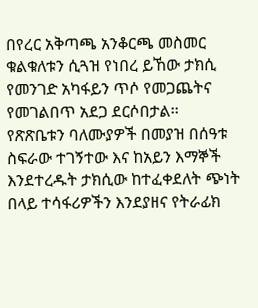በየረር አቅጣጫ አንቆርጫ መስመር ቁልቁለቱን ሲጓዝ የነበረ ይኸው ታክሲ የመንገድ አካፋይን ጥሶ የመጋጨትና የመገልበጥ አደጋ ደርሶበታል፡፡
የጽጽቤቱን ባለሙያዎች በመያዝ በሰዓቱ ስፍራው ተገኝተው እና ከአይን እማኞች እንደተረዱት ታክሲው ከተፈቀደለት ጭነት በላይ ተሳፋሪዎችን እንደያዘና የትራፊክ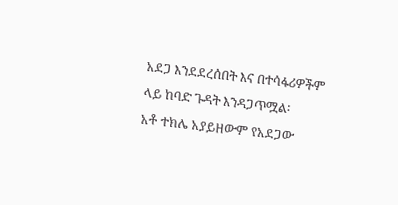አደጋ እንደደረሰበት እና በተሳፋሪዎችም ላይ ከባድ ጉዳት እንዳጋጥሟል፡
አቶ ተክሌ አያይዘውም የአደጋው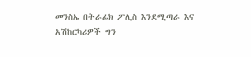መንስኤ በትራፊክ ፖሊስ እንደሚጣራ እና አሽከርካሪዎች ግን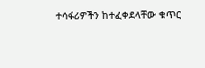ተሳፋሪዎችን ከተፈቀደላቸው ቁጥር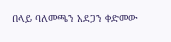በላይ ባለመጫን አደጋን ቀድመው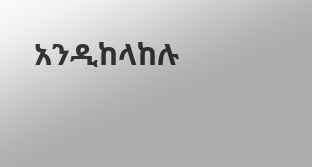አንዲከላከሉ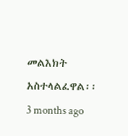መልእክት አስተላልፈዋል፡፡
3 months ago